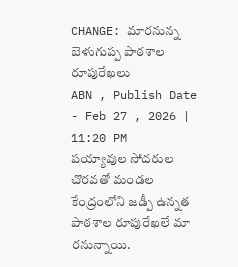CHANGE: మారనున్న బెళుగుప్ప పాఠశాల రూపురేఖలు
ABN , Publish Date - Feb 27 , 2026 | 11:20 PM
పయ్యావుల సోదరుల చొరవతో మండల కేంద్రంలోని జడ్పీ ఉన్నత పాఠశాల రూపురేఖలే మా రనున్నాయి.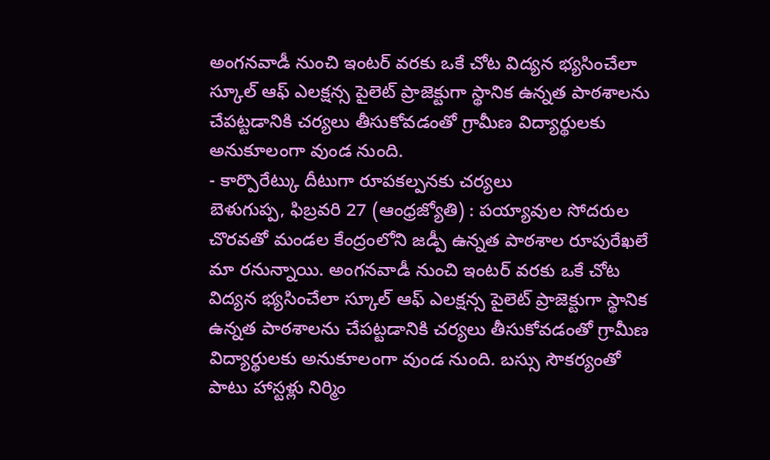అంగనవాడీ నుంచి ఇంటర్ వరకు ఒకే చోట విద్యన భ్యసించేలా స్కూల్ ఆఫ్ ఎలక్షన్స పైలెట్ ప్రాజెక్టుగా స్థానిక ఉన్నత పాఠశాలను చేపట్టడానికి చర్యలు తీసుకోవడంతో గ్రామీణ విద్యార్థులకు అనుకూలంగా వుండ నుంది.
- కార్పొరేట్కు దీటుగా రూపకల్పనకు చర్యలు
బెళుగుప్ప, ఫిబ్రవరి 27 (ఆంధ్రజ్యోతి) : పయ్యావుల సోదరుల చొరవతో మండల కేంద్రంలోని జడ్పీ ఉన్నత పాఠశాల రూపురేఖలే మా రనున్నాయి. అంగనవాడీ నుంచి ఇంటర్ వరకు ఒకే చోట విద్యన భ్యసించేలా స్కూల్ ఆఫ్ ఎలక్షన్స పైలెట్ ప్రాజెక్టుగా స్థానిక ఉన్నత పాఠశాలను చేపట్టడానికి చర్యలు తీసుకోవడంతో గ్రామీణ విద్యార్థులకు అనుకూలంగా వుండ నుంది. బస్సు సౌకర్యంతో పాటు హాస్టళ్లు నిర్మిం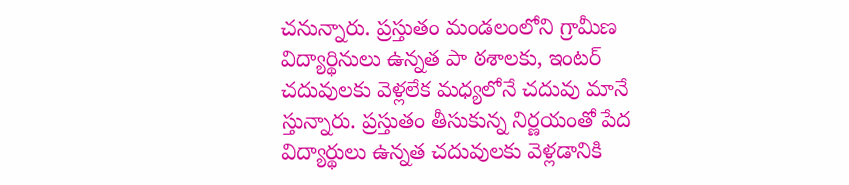చనున్నారు. ప్రస్తుతం మండలంలోని గ్రామీణ విద్యార్థినులు ఉన్నత పా ఠశాలకు, ఇంటర్ చదువులకు వెళ్లలేక మధ్యలోనే చదువు మానే స్తున్నారు. ప్రస్తుతం తీసుకున్న నిర్ణయంతో పేద విద్యార్థులు ఉన్నత చదువులకు వెళ్లడానికి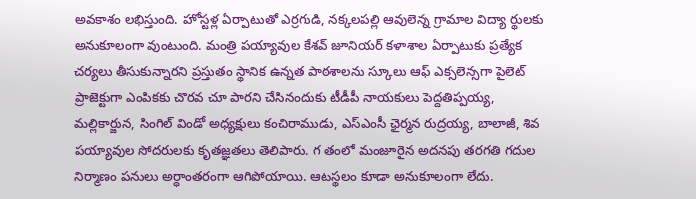అవకాశం లభిస్తుంది. హోస్టళ్ల ఏర్పాటుతో ఎర్రగుడి, నక్కలపల్లి ఆవులెన్న గ్రామాల విద్యా ర్థులకు అనుకూలంగా వుంటుంది. మంత్రి పయ్యావుల కేశవ్ జూనియర్ కళాశాల ఏర్పాటుకు ప్రత్యేక చర్యలు తీసుకున్నారని ప్రస్తుతం స్థానిక ఉన్నత పాఠశాలను స్కూలు ఆఫ్ ఎక్సలెన్సగా పైలెట్ ప్రాజెక్టుగా ఎంపికకు చొరవ చూ పారని చేసినందుకు టీడీపీ నాయకులు పెద్దతిప్పయ్య, మల్లికార్జున, సింగిల్ విండో అధ్యక్షులు కంచిరాముడు, ఎస్ఎంసీ ఛైర్మన రుద్రయ్య, బాలాజీ, శివ పయ్యావుల సోదరులకు కృతజ్ఞతలు తెలిపారు. గ తంలో మంజూరైన అదనపు తరగతి గదుల నిర్మాణం పనులు అర్ధాంతరంగా ఆగిపోయాయి. ఆటస్థలం కూడా అనుకూలంగా లేదు.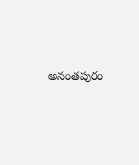అనంతపురం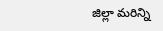జిల్లా మరిన్ని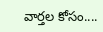వార్తల కోసం....